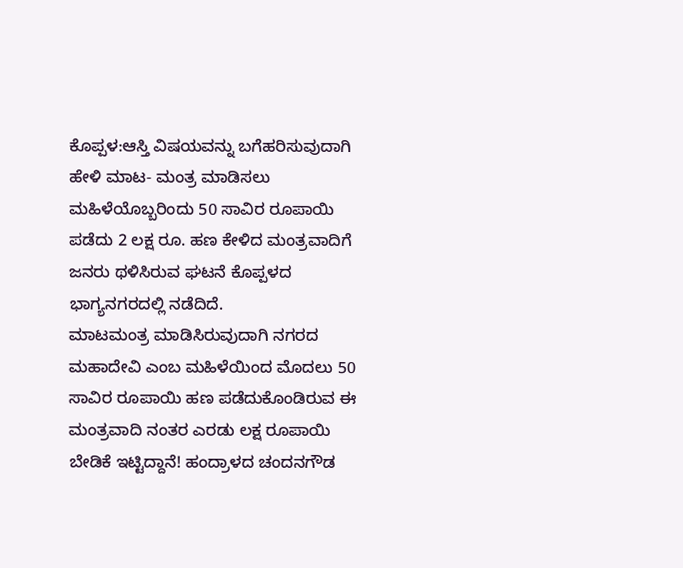ಕೊಪ್ಪಳ:ಆಸ್ತಿ ವಿಷಯವನ್ನು ಬಗೆಹರಿಸುವುದಾಗಿ ಹೇಳಿ ಮಾಟ- ಮಂತ್ರ ಮಾಡಿಸಲು ಮಹಿಳೆಯೊಬ್ಬರಿಂದು 50 ಸಾವಿರ ರೂಪಾಯಿ ಪಡೆದು 2 ಲಕ್ಷ ರೂ. ಹಣ ಕೇಳಿದ ಮಂತ್ರವಾದಿಗೆ ಜನರು ಥಳಿಸಿರುವ ಘಟನೆ ಕೊಪ್ಪಳದ ಭಾಗ್ಯನಗರದಲ್ಲಿ ನಡೆದಿದೆ.
ಮಾಟಮಂತ್ರ ಮಾಡಿಸಿರುವುದಾಗಿ ನಗರದ ಮಹಾದೇವಿ ಎಂಬ ಮಹಿಳೆಯಿಂದ ಮೊದಲು 50 ಸಾವಿರ ರೂಪಾಯಿ ಹಣ ಪಡೆದುಕೊಂಡಿರುವ ಈ ಮಂತ್ರವಾದಿ ನಂತರ ಎರಡು ಲಕ್ಷ ರೂಪಾಯಿ ಬೇಡಿಕೆ ಇಟ್ಟಿದ್ದಾನೆ! ಹಂದ್ರಾಳದ ಚಂದನಗೌಡ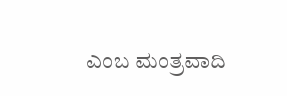ಎಂಬ ಮಂತ್ರವಾದಿ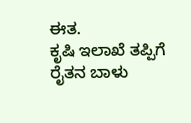ಈತ.
ಕೃಷಿ ಇಲಾಖೆ ತಪ್ಪಿಗೆ ರೈತನ ಬಾಳು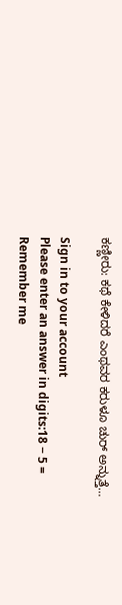ಕಣ್ಣೀರು: ಕಥೆ ಕೇಳಿದರೆ ಎಂಥವರ ಕರುಳೂ ಚುರ್ ಅನ್ನುತ್ತೆ…

Sign in to your account
Please enter an answer in digits:18 − 5 =
Remember me